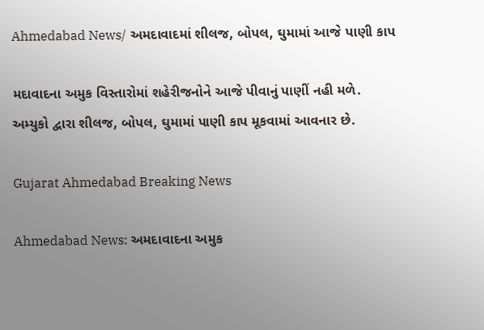Ahmedabad News/ અમદાવાદમાં શીલજ, બોપલ, ઘુમામાં આજે પાણી કાપ

મદાવાદના અમુક વિસ્તારોમાં શહેરીજનોને આજે પીવાનું પાણીં નહી મળે. અમ્યુકો દ્વારા શીલજ, બોપલ, ઘુમામાં પાણી કાપ મૂકવામાં આવનાર છે.

Gujarat Ahmedabad Breaking News

Ahmedabad News: અમદાવાદના અમુક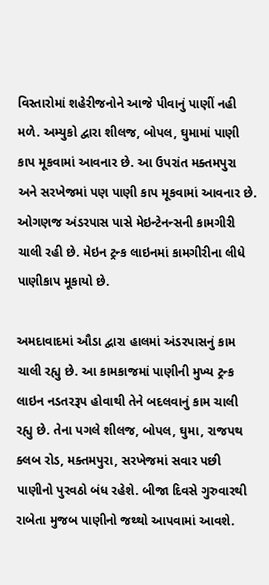વિસ્તારોમાં શહેરીજનોને આજે પીવાનું પાણીં નહી મળે. અમ્યુકો દ્વારા શીલજ, બોપલ, ઘુમામાં પાણી કાપ મૂકવામાં આવનાર છે. આ ઉપરાંત મક્તમપુરા અને સરખેજમાં પણ પાણી કાપ મૂકવામાં આવનાર છે. ઓગણજ અંડરપાસ પાસે મેઇન્ટેનન્સની કામગીરી ચાલી રહી છે. મેઇન ટ્રન્ક લાઇનમાં કામગીરીના લીધે પાણીકાપ મૂકાયો છે.

અમદાવાદમાં ઔડા દ્વારા હાલમાં અંડરપાસનું કામ ચાલી રહ્યુ છે. આ કામકાજમાં પાણીની મુખ્ય ટ્રન્ક લાઇન નડતરરૂપ હોવાથી તેને બદલવાનું કામ ચાલી રહ્યુ છે. તેના પગલે શીલજ, બોપલ, ઘુમા, રાજપથ ક્લબ રોડ, મક્તમપુરા, સરખેજમાં સવાર પછી પાણીનો પુરવઠો બંધ રહેશે. બીજા દિવસે ગુરુવારથી રાબેતા મુજબ પાણીનો જથ્થો આપવામાં આવશે.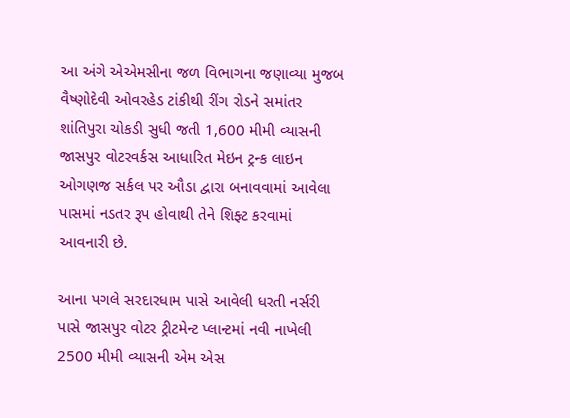આ અંગે એએમસીના જળ વિભાગના જણાવ્યા મુજબ વૈષ્ણોદેવી ઓવરહેડ ટાંકીથી રીંગ રોડને સમાંતર શાંતિપુરા ચોકડી સુધી જતી 1,600 મીમી વ્યાસની જાસપુર વોટરવર્કસ આધારિત મેઇન ટ્રન્ક લાઇન ઓગણજ સર્કલ પર ઔડા દ્વારા બનાવવામાં આવેલા પાસમાં નડતર રૂપ હોવાથી તેને શિફ્ટ કરવામાં આવનારી છે.

આના પગલે સરદારધામ પાસે આવેલી ધરતી નર્સરી પાસે જાસપુર વોટર ટ્રીટમેન્ટ પ્લાન્ટમાં નવી નાખેલી 2500 મીમી વ્યાસની એમ એસ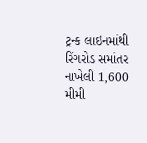ટ્રન્ક લાઇનમાંથી રિંગરોડ સમાંતર નાખેલી 1,600 મીમી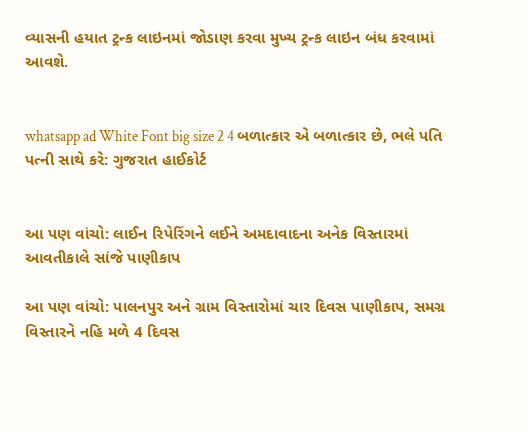વ્યાસની હયાત ટ્રન્ક લાઇનમાં જોડાણ કરવા મુખ્ય ટ્રન્ક લાઇન બંધ કરવામાં આવશે.


whatsapp ad White Font big size 2 4 બળાત્કાર એ બળાત્કાર છે, ભલે પતિ પત્ની સાથે કરે: ગુજરાત હાઈકોર્ટ


આ પણ વાંચો: લાઈન રિપેરિંગને લઈને અમદાવાદના અનેક વિસ્તારમાં આવતીકાલે સાંજે પાણીકાપ

આ પણ વાંચો: પાલનપુર અને ગ્રામ વિસ્તારોમાં ચાર દિવસ પાણીકાપ, સમગ્ર વિસ્તારને નહિ મળે 4 દિવસ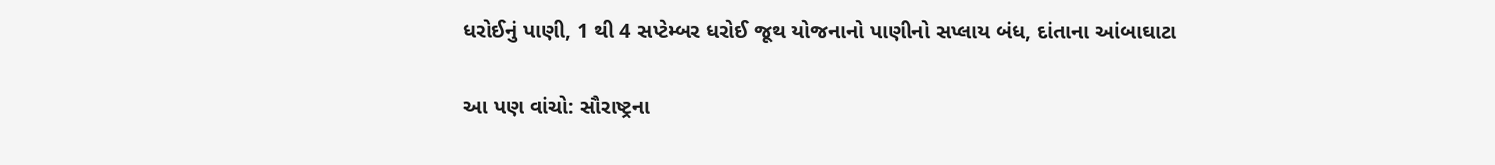ધરોઈનું પાણી, 1 થી 4 સપ્ટેમ્બર ધરોઈ જૂથ યોજનાનો પાણીનો સપ્લાય બંધ, દાંતાના આંબાઘાટા

આ પણ વાંચો: સૌરાષ્ટ્રના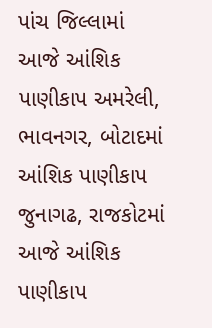પાંચ જિલ્લામાં આજે આંશિક પાણીકાપ અમરેલી, ભાવનગર, બોટાદમાં આંશિક પાણીકાપ જુનાગઢ, રાજકોટમાં આજે આંશિક પાણીકાપ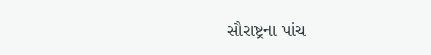સૌરાષ્ટ્રના પાંચ